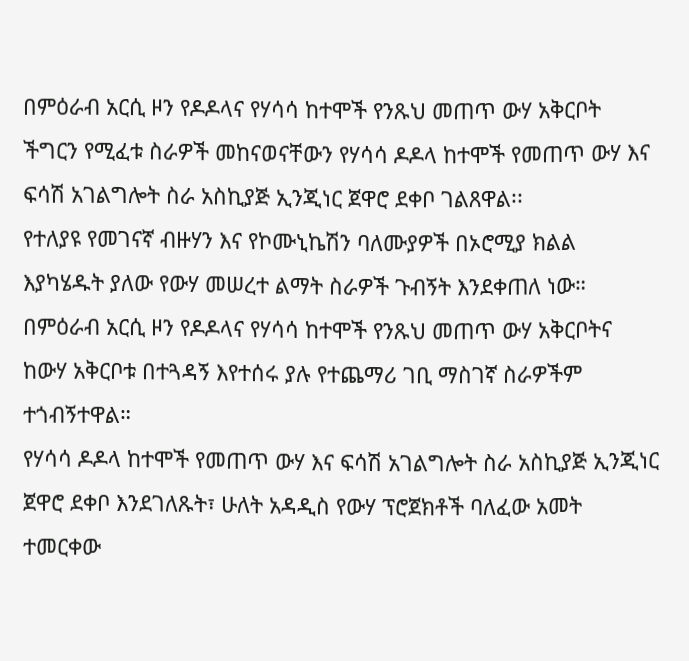በምዕራብ አርሲ ዞን የዶዶላና የሃሳሳ ከተሞች የንጹህ መጠጥ ውሃ አቅርቦት ችግርን የሚፈቱ ስራዎች መከናወናቸውን የሃሳሳ ዶዶላ ከተሞች የመጠጥ ውሃ እና ፍሳሽ አገልግሎት ስራ አስኪያጅ ኢንጂነር ጀዋሮ ደቀቦ ገልጸዋል፡፡
የተለያዩ የመገናኛ ብዙሃን እና የኮሙኒኬሽን ባለሙያዎች በኦሮሚያ ክልል እያካሄዱት ያለው የውሃ መሠረተ ልማት ስራዎች ጉብኝት እንደቀጠለ ነው።
በምዕራብ አርሲ ዞን የዶዶላና የሃሳሳ ከተሞች የንጹህ መጠጥ ውሃ አቅርቦትና ከውሃ አቅርቦቱ በተጓዳኝ እየተሰሩ ያሉ የተጨማሪ ገቢ ማስገኛ ስራዎችም ተጎብኝተዋል።
የሃሳሳ ዶዶላ ከተሞች የመጠጥ ውሃ እና ፍሳሽ አገልግሎት ስራ አስኪያጅ ኢንጂነር ጀዋሮ ደቀቦ እንደገለጹት፣ ሁለት አዳዲስ የውሃ ፕሮጀክቶች ባለፈው አመት ተመርቀው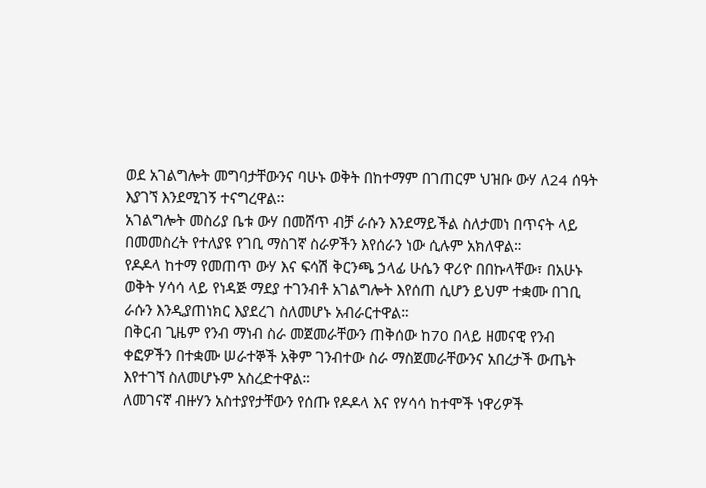ወደ አገልግሎት መግባታቸውንና ባሁኑ ወቅት በከተማም በገጠርም ህዝቡ ውሃ ለ24 ሰዓት እያገኘ እንደሚገኝ ተናግረዋል፡፡
አገልግሎት መስሪያ ቤቱ ውሃ በመሸጥ ብቻ ራሱን እንደማይችል ስለታመነ በጥናት ላይ በመመስረት የተለያዩ የገቢ ማስገኛ ስራዎችን እየሰራን ነው ሲሉም አክለዋል።
የዶዶላ ከተማ የመጠጥ ውሃ እና ፍሳሽ ቅርንጫ ኃላፊ ሁሴን ዋሪዮ በበኩላቸው፣ በአሁኑ ወቅት ሃሳሳ ላይ የነዳጅ ማደያ ተገንብቶ አገልግሎት እየሰጠ ሲሆን ይህም ተቋሙ በገቢ ራሱን እንዲያጠነክር እያደረገ ስለመሆኑ አብራርተዋል።
በቅርብ ጊዜም የንብ ማነብ ስራ መጀመራቸውን ጠቅሰው ከ70 በላይ ዘመናዊ የንብ ቀፎዎችን በተቋሙ ሠራተኞች አቅም ገንብተው ስራ ማስጀመራቸውንና አበረታች ውጤት እየተገኘ ስለመሆኑም አስረድተዋል።
ለመገናኛ ብዙሃን አስተያየታቸውን የሰጡ የዶዶላ እና የሃሳሳ ከተሞች ነዋሪዎች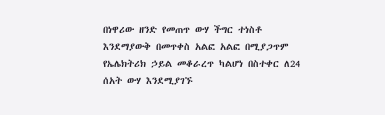በነዋሪው ዘንድ የመጠጥ ውሃ ችግር ተነስቶ እንደማያውቅ በመጥቀስ አልፎ አልፎ በሚያጋጥም የኤሌክትሪክ ኃይል መቆራረጥ ካልሆነ በስተቀር ለ24 ሰአት ውሃ እንደሚያገኙ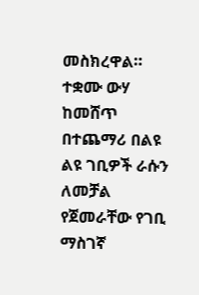መስክረዋል።
ተቋሙ ውሃ ከመሸጥ በተጨማሪ በልዩ ልዩ ገቢዎች ራሱን ለመቻል የጀመራቸው የገቢ ማስገኛ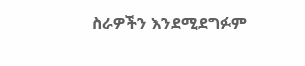ስራዎችን እንደሚደግፉም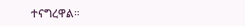ተናግረዋል።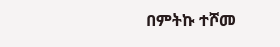በምትኩ ተሾመ